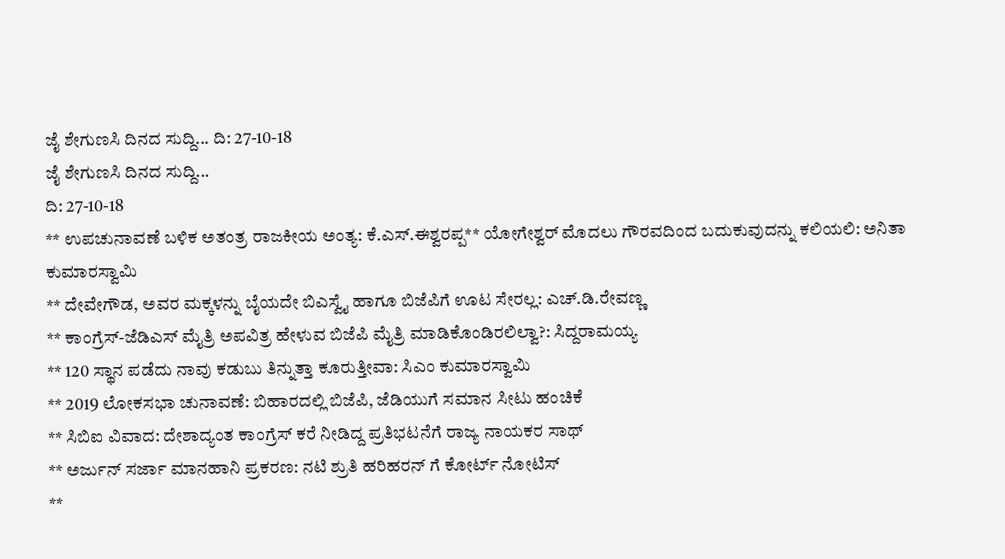ಜೈ ಶೇಗುಣಸಿ ದಿನದ ಸುದ್ದಿ... ದಿ: 27-10-18
ಜೈ ಶೇಗುಣಸಿ ದಿನದ ಸುದ್ದಿ...
ದಿ: 27-10-18
** ಉಪಚುನಾವಣೆ ಬಳಿಕ ಅತಂತ್ರ ರಾಜಕೀಯ ಅಂತ್ಯ: ಕೆ.ಎಸ್.ಈಶ್ವರಪ್ಪ** ಯೋಗೇಶ್ವರ್ ಮೊದಲು ಗೌರವದಿಂದ ಬದುಕುವುದನ್ನು ಕಲಿಯಲಿ: ಅನಿತಾ ಕುಮಾರಸ್ವಾಮಿ
** ದೇವೇಗೌಡ, ಅವರ ಮಕ್ಕಳನ್ನು ಬೈಯದೇ ಬಿಎಸ್ವೈ ಹಾಗೂ ಬಿಜೆಪಿಗೆ ಊಟ ಸೇರಲ್ಲ: ಎಚ್.ಡಿ.ರೇವಣ್ಣ
** ಕಾಂಗ್ರೆಸ್-ಜೆಡಿಎಸ್ ಮೈತ್ರಿ ಅಪವಿತ್ರ ಹೇಳುವ ಬಿಜೆಪಿ ಮೈತ್ರಿ ಮಾಡಿಕೊಂಡಿರಲಿಲ್ವಾ?: ಸಿದ್ದರಾಮಯ್ಯ
** 120 ಸ್ಥಾನ ಪಡೆದು ನಾವು ಕಡುಬು ತಿನ್ನುತ್ತಾ ಕೂರುತ್ತೀವಾ: ಸಿಎಂ ಕುಮಾರಸ್ವಾಮಿ
** 2019 ಲೋಕಸಭಾ ಚುನಾವಣೆ: ಬಿಹಾರದಲ್ಲಿ ಬಿಜೆಪಿ, ಜೆಡಿಯುಗೆ ಸಮಾನ ಸೀಟು ಹಂಚಿಕೆ
** ಸಿಬಿಐ ವಿವಾದ: ದೇಶಾದ್ಯಂತ ಕಾಂಗ್ರೆಸ್ ಕರೆ ನೀಡಿದ್ದ ಪ್ರತಿಭಟನೆಗೆ ರಾಜ್ಯ ನಾಯಕರ ಸಾಥ್
** ಅರ್ಜುನ್ ಸರ್ಜಾ ಮಾನಹಾನಿ ಪ್ರಕರಣ: ನಟಿ ಶ್ರುತಿ ಹರಿಹರನ್ ಗೆ ಕೋರ್ಟ್ ನೋಟಿಸ್
**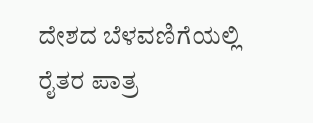ದೇಶದ ಬೆಳವಣಿಗೆಯಲ್ಲಿ ರೈತರ ಪಾತ್ರ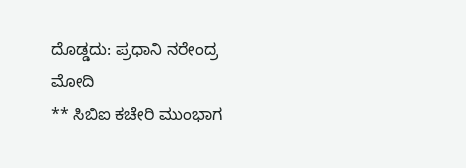ದೊಡ್ಡದು: ಪ್ರಧಾನಿ ನರೇಂದ್ರ ಮೋದಿ
** ಸಿಬಿಐ ಕಚೇರಿ ಮುಂಭಾಗ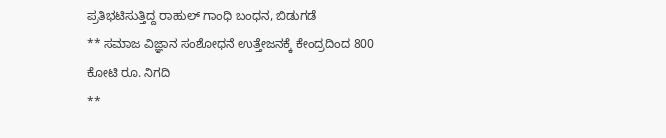ಪ್ರತಿಭಟಿಸುತ್ತಿದ್ದ ರಾಹುಲ್ ಗಾಂಧಿ ಬಂಧನ, ಬಿಡುಗಡೆ
** ಸಮಾಜ ವಿಜ್ಞಾನ ಸಂಶೋಧನೆ ಉತ್ತೇಜನಕ್ಕೆ ಕೇಂದ್ರದಿಂದ 800 ಕೋಟಿ ರೂ. ನಿಗದಿ
**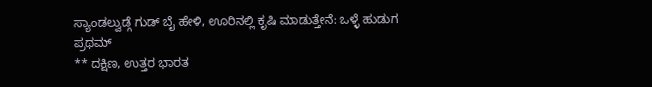ಸ್ಯಾಂಡಲ್ವುಡ್ಗೆ ಗುಡ್ ಬೈ ಹೇಳಿ, ಊರಿನಲ್ಲಿ ಕೃಷಿ ಮಾಡುತ್ತೇನೆ: ಒಳ್ಳೆ ಹುಡುಗ ಪ್ರಥಮ್
** ದಕ್ಷಿಣ, ಉತ್ತರ ಭಾರತ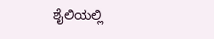ಶೈಲಿಯಲ್ಲಿ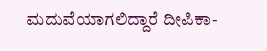ಮದುವೆಯಾಗಲಿದ್ದಾರೆ ದೀಪಿಕಾ-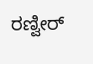ರಣ್ವೀರ್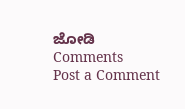ಜೋಡಿ
Comments
Post a Comment